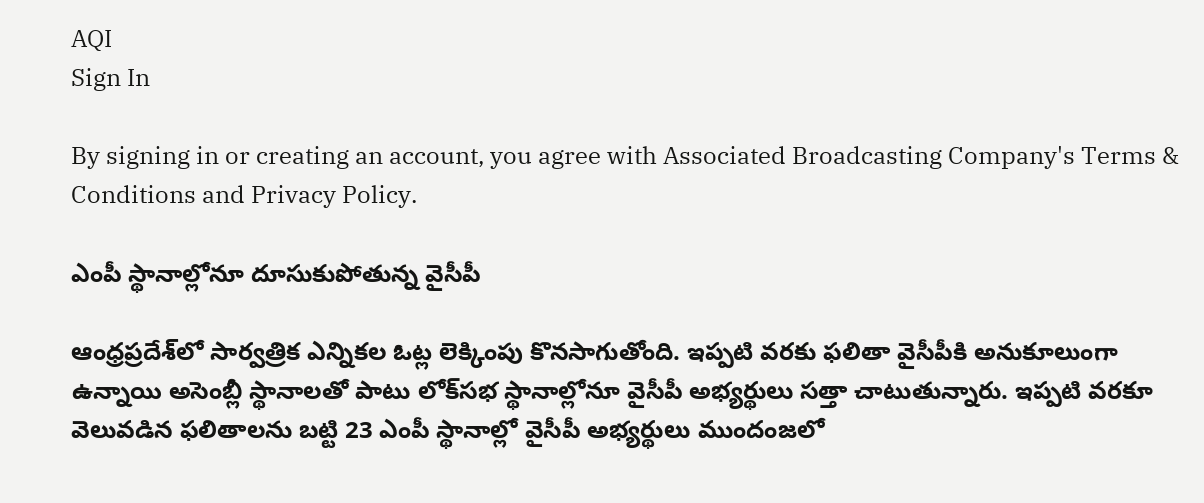AQI
Sign In

By signing in or creating an account, you agree with Associated Broadcasting Company's Terms & Conditions and Privacy Policy.

ఎంపీ స్థానాల్లోనూ దూసుకుపోతున్న వైసీపీ

ఆంధ్రప్రదేశ్‌లో సార్వత్రిక ఎన్నికల ఓట్ల లెక్కింపు కొనసాగుతోంది. ఇప్పటి వరకు ఫలితా వైసీపీకి అనుకూలుంగా ఉన్నాయి అసెంబ్లీ స్థానాలతో పాటు లోక్‌సభ స్థానాల్లోనూ వైసీపీ అభ్యర్థులు సత్తా చాటుతున్నారు. ఇప్పటి వరకూ వెలువడిన ఫలితాలను బట్టి 23 ఎంపీ స్థానాల్లో వైసీపీ అభ్యర్థులు ముందంజలో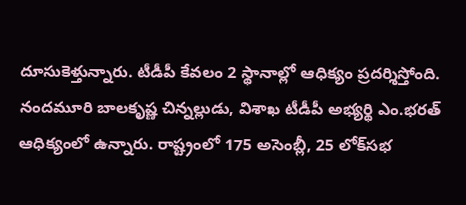దూసుకెళ్తున్నారు. టీడీపీ కేవలం 2 స్థానాల్లో ఆధిక్యం ప్రదర్శిస్తోంది. నందమూరి బాలకృష్ణ చిన్నల్లుడు, విశాఖ టీడీపీ అభ్యర్థి ఎం.భరత్‌ ఆధిక్యంలో ఉన్నారు. రాష్ట్రంలో 175 అసెంబ్లీ, 25 లోక్‌సభ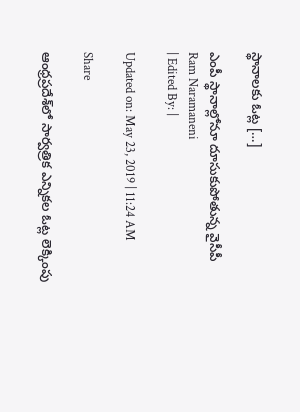స్థానాలకు ఓట్ల […]

ఎంపీ స్థానాల్లోనూ దూసుకుపోతున్న వైసీపీ
Ram Naramaneni
| Edited By: |

Updated on: May 23, 2019 | 11:24 AM

Share

ఆంధ్రప్రదేశ్‌లో సార్వత్రిక ఎన్నికల ఓట్ల లెక్కింపు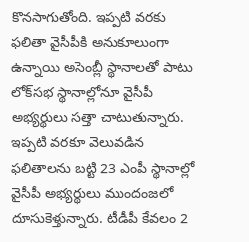కొనసాగుతోంది. ఇప్పటి వరకు ఫలితా వైసీపీకి అనుకూలుంగా ఉన్నాయి అసెంబ్లీ స్థానాలతో పాటు లోక్‌సభ స్థానాల్లోనూ వైసీపీ అభ్యర్థులు సత్తా చాటుతున్నారు. ఇప్పటి వరకూ వెలువడిన ఫలితాలను బట్టి 23 ఎంపీ స్థానాల్లో వైసీపీ అభ్యర్థులు ముందంజలో దూసుకెళ్తున్నారు. టీడీపీ కేవలం 2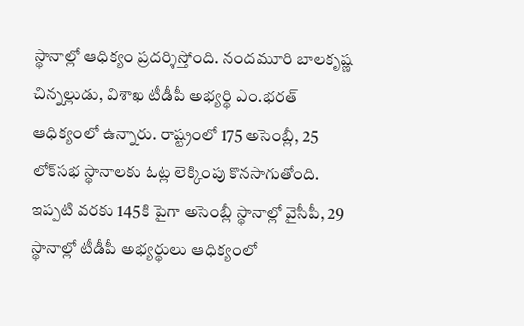స్థానాల్లో ఆధిక్యం ప్రదర్శిస్తోంది. నందమూరి బాలకృష్ణ చిన్నల్లుడు, విశాఖ టీడీపీ అభ్యర్థి ఎం.భరత్‌ ఆధిక్యంలో ఉన్నారు. రాష్ట్రంలో 175 అసెంబ్లీ, 25 లోక్‌సభ స్థానాలకు ఓట్ల లెక్కింపు కొనసాగుతోంది. ఇప్పటి వరకు 145కి పైగా అసెంబ్లీ స్థానాల్లో వైసీపీ, 29 స్థానాల్లో టీడీపీ అభ్యర్థులు ఆధిక్యంలో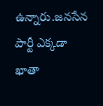ఉన్నారు.జనసేన పార్టీ ఎక్కడా ఖాతా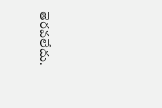తెరవలేదు.